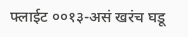फ्लाईट ००१३-असं खरंच घडू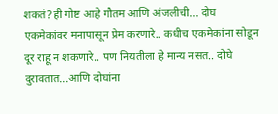शकतं?ही गोष्ट आहे गौतम आणि अंजलीची... दोघ एकमेकांवर मनापासून प्रेम करणारे.. कधीच एकमेकांना सोडून दूर राहू न शकणारे.. पण नियतीला हे मान्य नसत.. दोघे दुरावतात...आणि दोघांना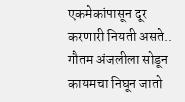एकमेकांपासून दूर करणारी नियती असते.. गौतम अंजलीला सोडून कायमचा निघून जातो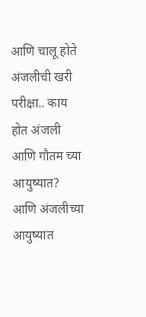आणि चालू होते अंजलीची खरी परीक्षा.. काय होत अंजली आणि गौतम च्या आयुष्यात? आणि अंजलीच्या आयुष्यात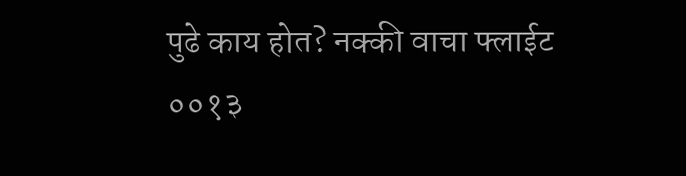पुढे काय होत? नक्की वाचा फ्लाईट ००१३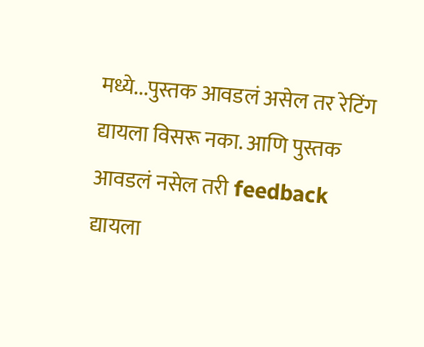मध्ये...पुस्तक आवडलं असेल तर रेटिंग द्यायला विसरू नका. आणि पुस्तक आवडलं नसेल तरी feedback द्यायला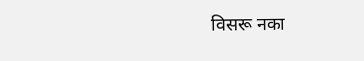विसरू नका